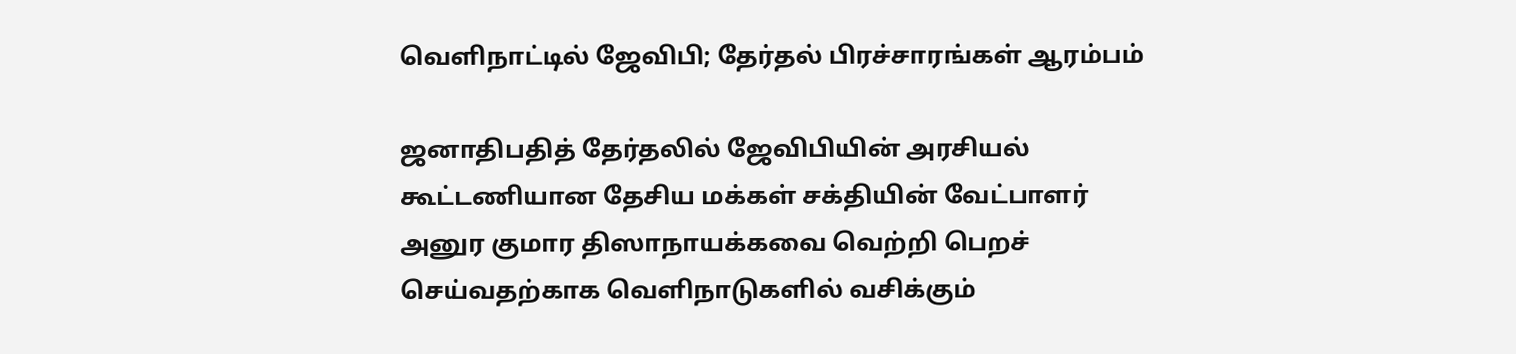வெளிநாட்டில் ஜேவிபி; தேர்தல் பிரச்சாரங்கள் ஆரம்பம்

ஜனாதிபதித் தேர்தலில் ஜேவிபியின் அரசியல் கூட்டணியான தேசிய மக்கள் சக்தியின் வேட்பாளர் அனுர குமார திஸாநாயக்கவை வெற்றி பெறச் செய்வதற்காக வெளிநாடுகளில் வசிக்கும்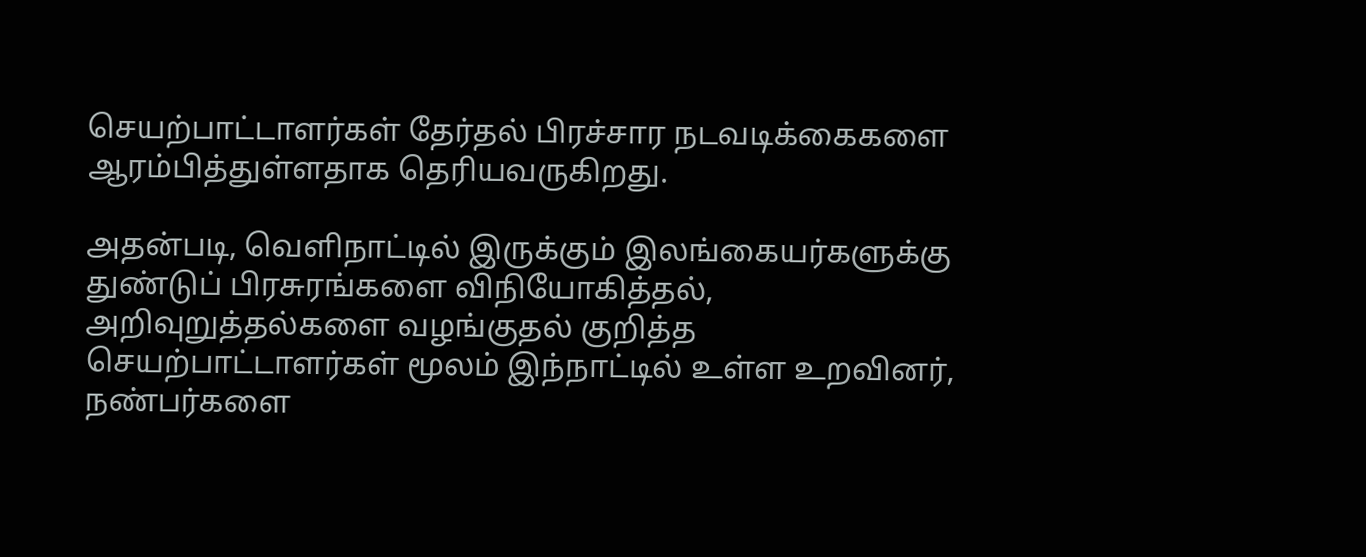செயற்பாட்டாளர்கள் தேர்தல் பிரச்சார நடவடிக்கைகளை ஆரம்பித்துள்ளதாக தெரியவருகிறது.

அதன்படி, வெளிநாட்டில் இருக்கும் இலங்கையர்களுக்கு துண்டுப் பிரசுரங்களை விநியோகித்தல், அறிவுறுத்தல்களை வழங்குதல் குறித்த செயற்பாட்டாளர்கள் மூலம் இந்நாட்டில் உள்ள உறவினர், நண்பர்களை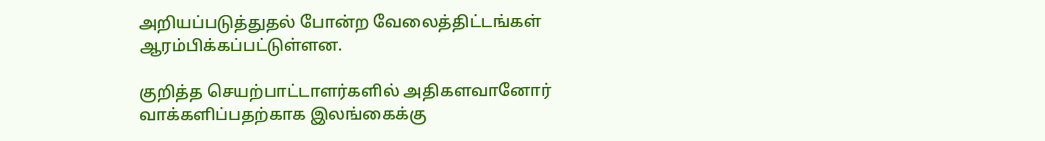அறியப்படுத்துதல் போன்ற வேலைத்திட்டங்கள் ஆரம்பிக்கப்பட்டுள்ளன.

குறித்த செயற்பாட்டாளர்களில் அதிகளவானோர் வாக்களிப்பதற்காக இலங்கைக்கு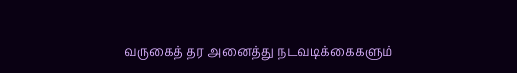வருகைத் தர அனைத்து நடவடிக்கைகளும்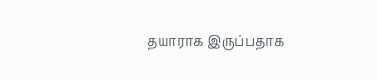தயாராக இருப்பதாக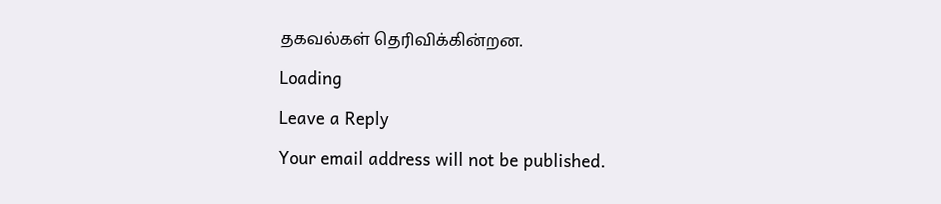தகவல்கள் தெரிவிக்கின்றன.

Loading

Leave a Reply

Your email address will not be published.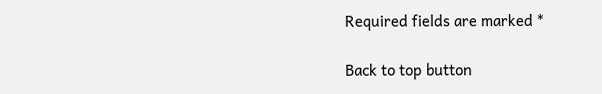Required fields are marked *

Back to top button